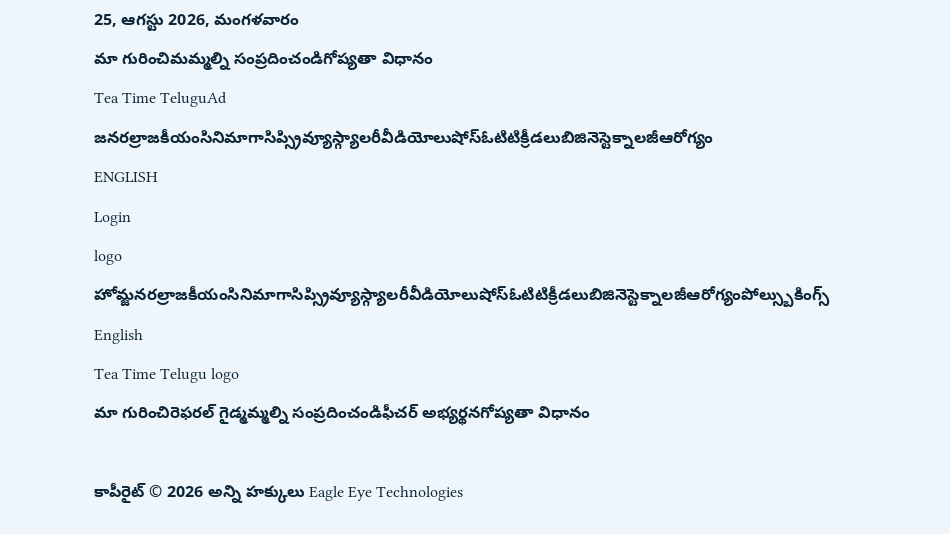25, ఆగస్టు 2026, మంగళవారం
మా గురించిమమ్మల్ని సంప్రదించండిగోప్యతా విధానం
Tea Time TeluguAd
జనరల్రాజకీయంసినిమాగాసిప్స్రివ్యూస్గ్యాలరీవీడియోలుషోస్ఓటిటిక్రీడలుబిజినెస్టెక్నాలజీఆరోగ్యం
ENGLISH
Login
logo
హోమ్జనరల్రాజకీయంసినిమాగాసిప్స్రివ్యూస్గ్యాలరీవీడియోలుషోస్ఓటిటిక్రీడలుబిజినెస్టెక్నాలజీఆరోగ్యంపోల్స్బుకింగ్స్
English
Tea Time Telugu logo
మా గురించిరెఫరల్ గైడ్మమ్మల్ని సంప్రదించండిఫీచర్ అభ్యర్థనగోప్యతా విధానం

కాపీరైట్ © 2026 అన్ని హక్కులు Eagle Eye Technologies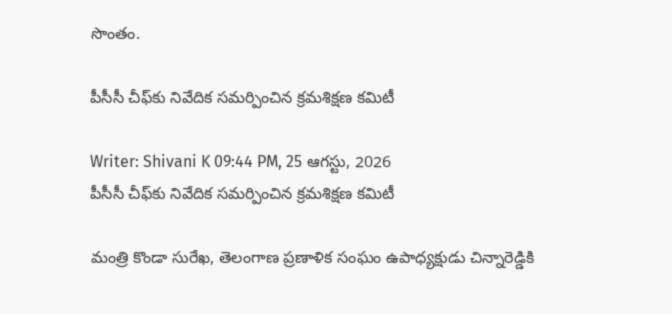సొంతం.

పీసీసీ చీఫ్‌కు నివేదిక సమర్పించిన క్రమశిక్షణ కమిటీ

Writer: Shivani K 09:44 PM, 25 ఆగస్టు, 2026
పీసీసీ చీఫ్‌కు నివేదిక సమర్పించిన క్రమశిక్షణ కమిటీ

మంత్రి కొండా సురేఖ, తెలంగాణ ప్రణాళిక సంఘం ఉపాధ్యక్షుడు చిన్నారెడ్డికి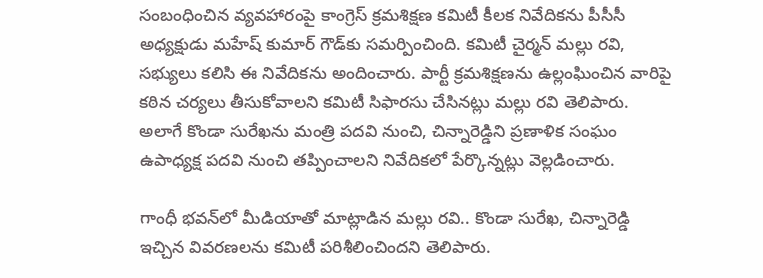సంబంధించిన వ్యవహారంపై కాంగ్రెస్ క్రమశిక్షణ కమిటీ కీలక నివేదికను పీసీసీ అధ్యక్షుడు మహేష్ కుమార్ గౌడ్‌కు సమర్పించింది. కమిటీ చైర్మన్ మల్లు రవి, సభ్యులు కలిసి ఈ నివేదికను అందించారు. పార్టీ క్రమశిక్షణను ఉల్లంఘించిన వారిపై కఠిన చర్యలు తీసుకోవాలని కమిటీ సిఫారసు చేసినట్లు మల్లు రవి తెలిపారు. అలాగే కొండా సురేఖను మంత్రి పదవి నుంచి, చిన్నారెడ్డిని ప్రణాళిక సంఘం ఉపాధ్యక్ష పదవి నుంచి తప్పించాలని నివేదికలో పేర్కొన్నట్లు వెల్లడించారు.

గాంధీ భవన్‌లో మీడియాతో మాట్లాడిన మల్లు రవి.. కొండా సురేఖ, చిన్నారెడ్డి ఇచ్చిన వివరణలను కమిటీ పరిశీలించిందని తెలిపారు.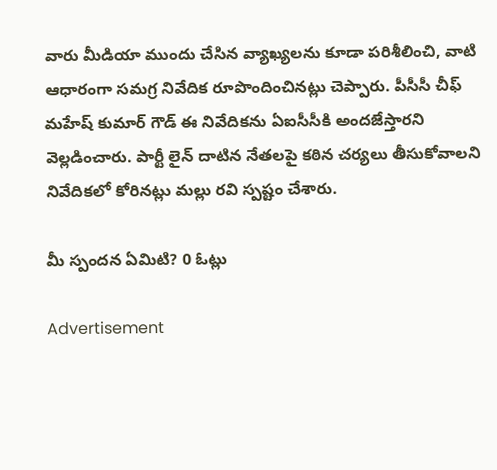వారు మీడియా ముందు చేసిన వ్యాఖ్యలను కూడా పరిశీలించి, వాటి ఆధారంగా సమగ్ర నివేదిక రూపొందించినట్లు చెప్పారు. పీసీసీ చీఫ్ మహేష్ కుమార్ గౌడ్ ఈ నివేదికను ఏఐసీసీకి అందజేస్తారని వెల్లడించారు. పార్టీ లైన్ దాటిన నేతలపై కఠిన చర్యలు తీసుకోవాలని నివేదికలో కోరినట్లు మల్లు రవి స్పష్టం చేశారు.

మీ స్పందన ఏమిటి? 0 ఓట్లు

Advertisement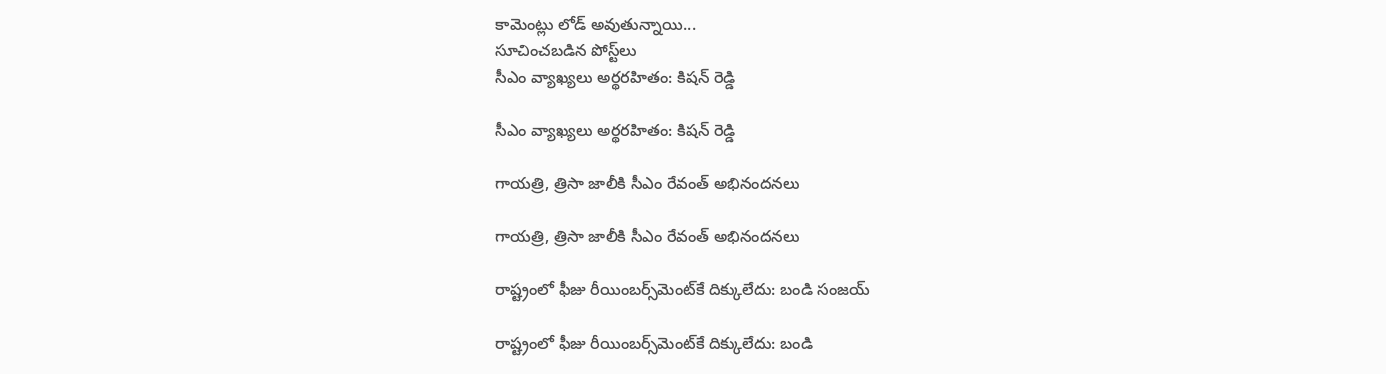కామెంట్లు లోడ్ అవుతున్నాయి...
సూచించబడిన పోస్ట్‌లు
సీఎం వ్యాఖ్యలు అర్థరహితం: కిషన్ రెడ్డి

సీఎం వ్యాఖ్యలు అర్థరహితం: కిషన్ రెడ్డి

గాయత్రి, త్రిసా జాలీకి సీఎం రేవంత్ అభినందనలు

గాయత్రి, త్రిసా జాలీకి సీఎం రేవంత్ అభినందనలు

రాష్ట్రంలో ఫీజు రీయింబర్స్‌మెంట్‌కే దిక్కులేదు: బండి సంజయ్

రాష్ట్రంలో ఫీజు రీయింబర్స్‌మెంట్‌కే దిక్కులేదు: బండి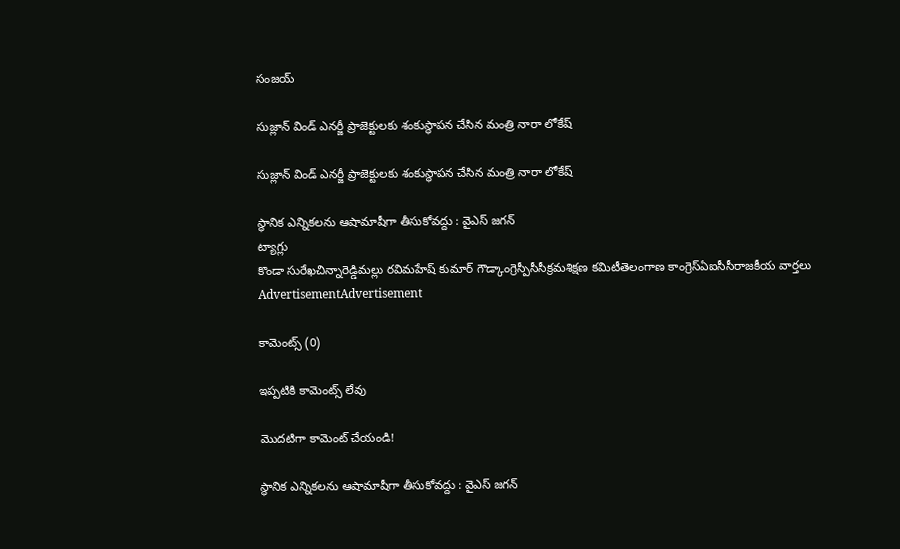సంజయ్

సుజ్లాన్ విండ్ ఎనర్జీ ప్రాజెక్టులకు శంకుస్థాపన చేసిన మంత్రి నారా లోకేష్

సుజ్లాన్ విండ్ ఎనర్జీ ప్రాజెక్టులకు శంకుస్థాపన చేసిన మంత్రి నారా లోకేష్

స్థానిక ఎన్నికలను ఆషామాషీగా తీసుకోవద్దు : వైఎస్ జగన్
ట్యాగ్లు
కొండా సురేఖచిన్నారెడ్డిమల్లు రవిమహేష్ కుమార్ గౌడ్కాంగ్రెస్పీసీసీక్రమశిక్షణ కమిటీతెలంగాణ కాంగ్రెస్ఏఐసీసీరాజకీయ వార్తలు
AdvertisementAdvertisement

కామెంట్స్ (0)

ఇప్పటికి కామెంట్స్ లేవు

మొదటిగా కామెంట్ చేయండి!

స్థానిక ఎన్నికలను ఆషామాషీగా తీసుకోవద్దు : వైఎస్ జగన్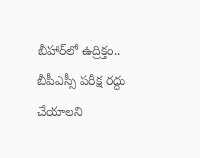బీహార్‌లో ఉద్రిక్తం.. బీపీఎస్సీ పరీక్ష రద్దు చేయాలని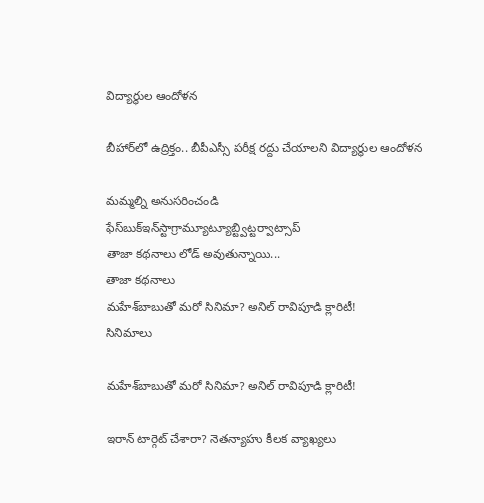విద్యార్థుల ఆందోళన

బీహార్‌లో ఉద్రిక్తం.. బీపీఎస్సీ పరీక్ష రద్దు చేయాలని విద్యార్థుల ఆందోళన

మమ్మల్ని అనుసరించండి
ఫేస్‌బుక్ఇన్‌స్టాగ్రామ్యూట్యూబ్ట్విట్టర్వాట్సాప్
తాజా కథనాలు లోడ్ అవుతున్నాయి...
తాజా కథనాలు
మహేశ్‌బాబుతో మరో సినిమా? అనిల్‌ రావిపూడి క్లారిటీ!
సినిమాలు

మహేశ్‌బాబుతో మరో సినిమా? అనిల్‌ రావిపూడి క్లారిటీ!

ఇరాన్ టార్గెట్ చేశారా? నెతన్యాహు కీలక వ్యాఖ్యలు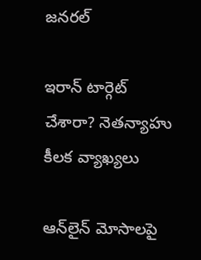జనరల్

ఇరాన్ టార్గెట్ చేశారా? నెతన్యాహు కీలక వ్యాఖ్యలు

ఆన్‌లైన్ మోసాలపై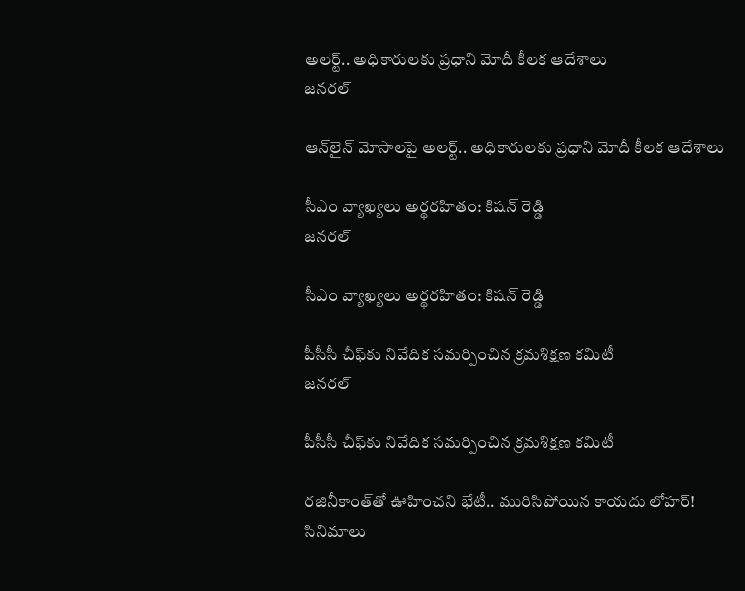అలర్ట్.. అధికారులకు ప్రధాని మోదీ కీలక ఆదేశాలు
జనరల్

ఆన్‌లైన్ మోసాలపై అలర్ట్.. అధికారులకు ప్రధాని మోదీ కీలక ఆదేశాలు

సీఎం వ్యాఖ్యలు అర్థరహితం: కిషన్ రెడ్డి
జనరల్

సీఎం వ్యాఖ్యలు అర్థరహితం: కిషన్ రెడ్డి

పీసీసీ చీఫ్‌కు నివేదిక సమర్పించిన క్రమశిక్షణ కమిటీ
జనరల్

పీసీసీ చీఫ్‌కు నివేదిక సమర్పించిన క్రమశిక్షణ కమిటీ

రజినీకాంత్‌తో ఊహించని భేటీ.. మురిసిపోయిన కాయదు లోహర్!
సినిమాలు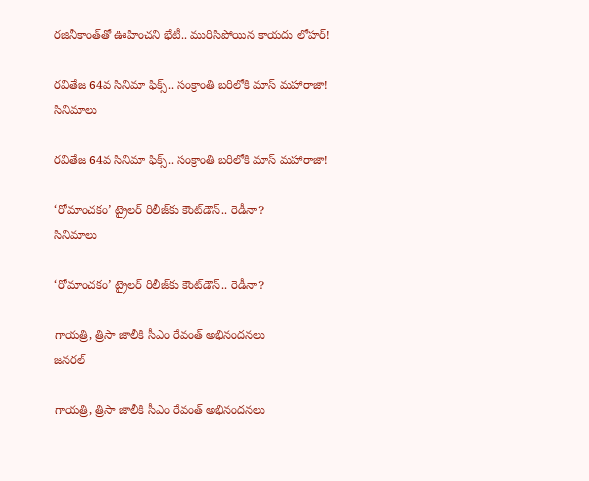రజినీకాంత్‌తో ఊహించని భేటీ.. మురిసిపోయిన కాయదు లోహర్!

రవితేజ 64వ సినిమా ఫిక్స్.. సంక్రాంతి బరిలోకి మాస్ మహారాజా!
సినిమాలు

రవితేజ 64వ సినిమా ఫిక్స్.. సంక్రాంతి బరిలోకి మాస్ మహారాజా!

‘రోమాంచకం’ ట్రైలర్ రిలీజ్‌కు కౌంట్‌డౌన్.. రెడీనా?
సినిమాలు

‘రోమాంచకం’ ట్రైలర్ రిలీజ్‌కు కౌంట్‌డౌన్.. రెడీనా?

గాయత్రి, త్రిసా జాలీకి సీఎం రేవంత్ అభినందనలు
జనరల్

గాయత్రి, త్రిసా జాలీకి సీఎం రేవంత్ అభినందనలు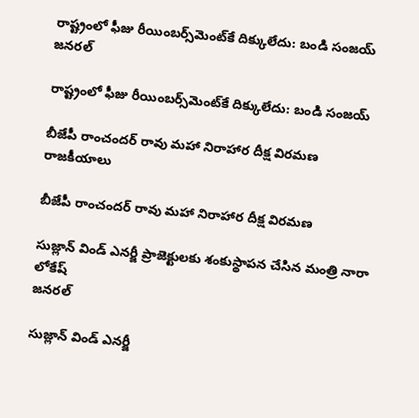రాష్ట్రంలో ఫీజు రీయింబర్స్‌మెంట్‌కే దిక్కులేదు: బండి సంజయ్
జనరల్

రాష్ట్రంలో ఫీజు రీయింబర్స్‌మెంట్‌కే దిక్కులేదు: బండి సంజయ్

బీజేపీ రాంచందర్ రావు మహా నిరాహార దీక్ష విరమణ
రాజకీయాలు

బీజేపీ రాంచందర్ రావు మహా నిరాహార దీక్ష విరమణ

సుజ్లాన్ విండ్ ఎనర్జీ ప్రాజెక్టులకు శంకుస్థాపన చేసిన మంత్రి నారా లోకేష్
జనరల్

సుజ్లాన్ విండ్ ఎనర్జీ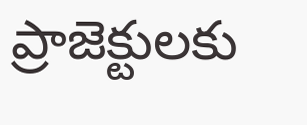ప్రాజెక్టులకు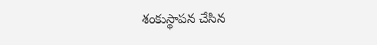శంకుస్థాపన చేసిన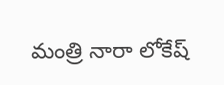మంత్రి నారా లోకేష్